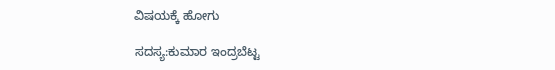ವಿಷಯಕ್ಕೆ ಹೋಗು

ಸದಸ್ಯ:ಕುಮಾರ ಇಂದ್ರಬೆಟ್ಟ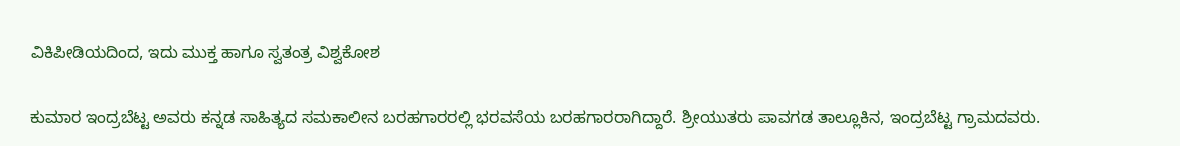ವಿಕಿಪೀಡಿಯದಿಂದ, ಇದು ಮುಕ್ತ ಹಾಗೂ ಸ್ವತಂತ್ರ ವಿಶ್ವಕೋಶ

ಕುಮಾರ ಇಂದ್ರಬೆಟ್ಟ ಅವರು ಕನ್ನಡ ಸಾಹಿತ್ಯದ ಸಮಕಾಲೀನ ಬರಹಗಾರರಲ್ಲಿ ಭರವಸೆಯ ಬರಹಗಾರರಾಗಿದ್ದಾರೆ. ಶ್ರೀಯುತರು ಪಾವಗಡ ತಾಲ್ಲೂಕಿನ, ಇಂದ್ರಬೆಟ್ಟ ಗ್ರಾಮದವರು.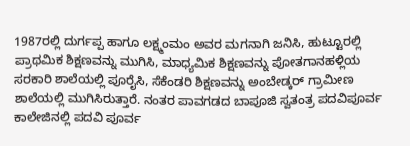1987ರಲ್ಲಿ ದುರ್ಗಪ್ಪ ಹಾಗೂ ಲಕ್ಷ್ಮಂಮಂ ಅವರ ಮಗನಾಗಿ ಜನಿಸಿ, ಹುಟ್ಟೂರಲ್ಲಿ ಪ್ರಾಥಮಿಕ ಶಿಕ್ಷಣವನ್ನು ಮುಗಿಸಿ, ಮಾಧ್ಯಮಿಕ ಶಿಕ್ಷಣವನ್ನು ಪೋತಗಾನಹಳ್ಲಿಯ ಸರಕಾರಿ ಶಾಲೆಯಲ್ಲಿ ಪೂರೈಸಿ, ಸೆಕೆಂಡರಿ ಶಿಕ್ಷಣವನ್ನು ಅಂಬೇಡ್ಕರ್ ಗ್ರಾಮೀಣ ಶಾಲೆಯಲ್ಲಿ ಮುಗಿಸಿರುತ್ತಾರೆ. ನಂತರ ಪಾವಗಡದ ಬಾಪೂಜಿ ಸ್ವತಂತ್ರ ಪದವಿಪೂರ್ವ ಕಾಲೇಜಿನಲ್ಲಿ ಪದವಿ ಪೂರ್ವ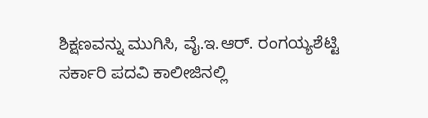ಶಿಕ್ಷಣವನ್ನು ಮುಗಿಸಿ, ವೈ.ಇ.ಆರ್. ರಂಗಯ್ಯಶೆಟ್ಟಿ ಸರ್ಕಾರಿ ಪದವಿ ಕಾಲೀಜಿನಲ್ಲಿ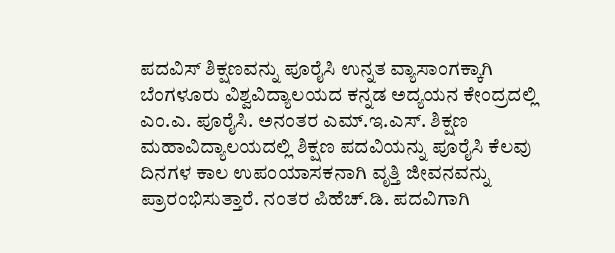ಪದವಿಸ್ ಶಿಕ್ಷಣವನ್ನು ಪೂರೈಸಿ ಉನ್ನತ ವ್ಯಾಸಾಂಗಕ್ಕಾಗಿ ಬೆಂಗಳೂರು ವಿಶ್ವವಿದ್ಯಾಲಯದ ಕನ್ನಡ ಅದ್ಯಯನ ಕೇಂದ್ರದಲ್ಲಿ ಎಂ.ಎ. ಪೂರೈಸಿ. ಅನಂತರ ಎಮ್.ಇ.ಎಸ್. ಶಿಕ್ಷಣ ಮಹಾವಿದ್ಯಾಲಯದಲ್ಲಿ ಶಿಕ್ಷಣ ಪದವಿಯನ್ನು ಪೂರೈಸಿ ಕೆಲವು ದಿನಗಳ ಕಾಲ ಉಪಂಯಾಸಕನಾಗಿ ವೃತ್ತಿ ಜೀವನವನ್ನು ಪ್ರಾರಂಭಿಸುತ್ತಾರೆ. ನಂತರ ಪಿಹೆಚ್.ಡಿ. ಪದವಿಗಾಗಿ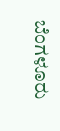ಬೆಂಗಳೂರು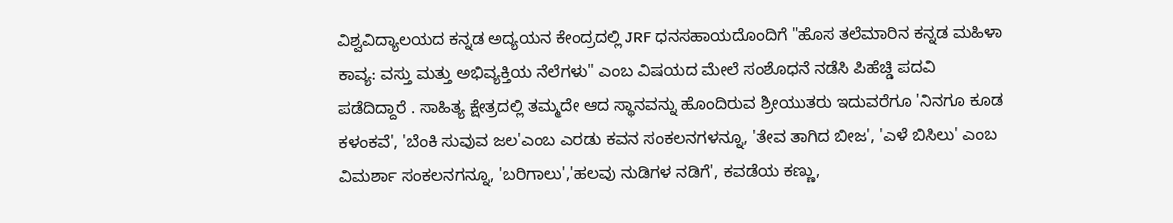ವಿಶ್ವವಿದ್ಯಾಲಯದ ಕನ್ನಡ ಅದ್ಯಯನ ಕೇಂದ್ರದಲ್ಲಿ JRF ಧನಸಹಾಯದೊಂದಿಗೆ "ಹೊಸ ತಲೆಮಾರಿನ ಕನ್ನಡ ಮಹಿಳಾ ಕಾವ್ಯ: ವಸ್ತು ಮತ್ತು ಅಭಿವ್ಯಕ್ತಿಯ ನೆಲೆಗಳು" ಎಂಬ ವಿಷಯದ ಮೇಲೆ ಸಂಶೊಧನೆ ನಡೆಸಿ ಪಿಹೆಚ್ಡಿ ಪದವಿ ಪಡೆದಿದ್ದಾರೆ . ಸಾಹಿತ್ಯ ಕ್ಷೇತ್ರದಲ್ಲಿ ತಮ್ಮದೇ ಆದ ಸ್ಥಾನವನ್ನು ಹೊಂದಿರುವ ಶ್ರೀಯುತರು ಇದುವರೆಗೂ 'ನಿನಗೂ ಕೂಡ ಕಳಂಕವೆ', 'ಬೆಂಕಿ ಸುವುವ ಜಲ'ಎಂಬ ಎರಡು ಕವನ ಸಂಕಲನಗಳನ್ನೂ, 'ತೇವ ತಾಗಿದ ಬೀಜ', 'ಎಳೆ ಬಿಸಿಲು' ಎಂಬ ವಿಮರ್ಶಾ ಸಂಕಲನಗನ್ನೂ, 'ಬರಿಗಾಲು','ಹಲವು ನುಡಿಗಳ ನಡಿಗೆ', ಕವಡೆಯ ಕಣ್ಣು,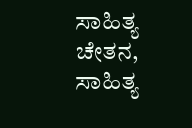ಸಾಹಿತ್ಯ ಚೇತನ, ಸಾಹಿತ್ಯ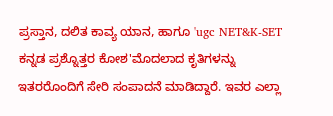ಪ್ರಸ್ತಾನ, ದಲಿತ ಕಾವ್ಯ ಯಾನ, ಹಾಗೂ 'ugc NET&K-SET ಕನ್ನಡ ಪ್ರಶ್ನೊತ್ತರ ಕೋಶ'ಮೊದಲಾದ ಕೃತಿಗಳನ್ನು ಇತರರೊಂದಿಗೆ ಸೇರಿ ಸಂಪಾದನೆ ಮಾಡಿದ್ದಾರೆ. ಇವರ ಎಲ್ಲಾ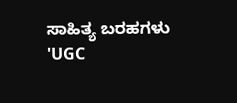ಸಾಹಿತ್ಯ ಬರಹಗಳು 'UGC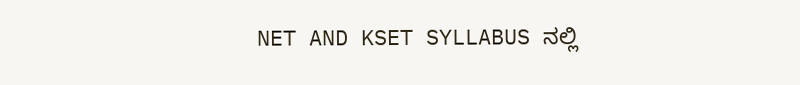NET AND KSET SYLLABUS ನಲ್ಲಿ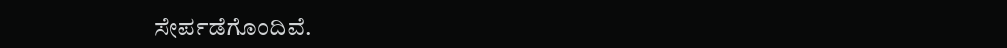ಸೇರ್ಪಡೆಗೊಂದಿವೆ.